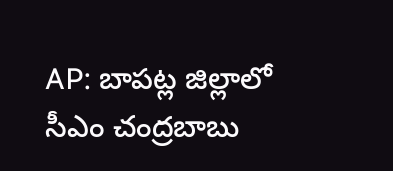AP: బాపట్ల జిల్లాలో సీఎం చంద్రబాబు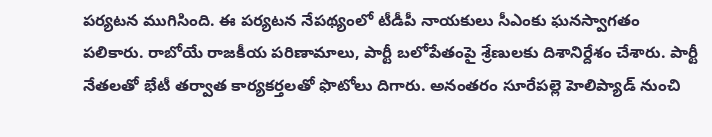పర్యటన ముగిసింది. ఈ పర్యటన నేపథ్యంలో టీడీపీ నాయకులు సీఎంకు ఘనస్వాగతం పలికారు. రాబోయే రాజకీయ పరిణామాలు, పార్టీ బలోపేతంపై శ్రేణులకు దిశానిర్దేశం చేశారు. పార్టీ నేతలతో భేటీ తర్వాత కార్యకర్తలతో ఫొటోలు దిగారు. అనంతరం సూరేపల్లె హెలిప్యాడ్ నుంచి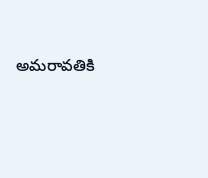అమరావతికి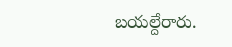బయల్దేరారు.